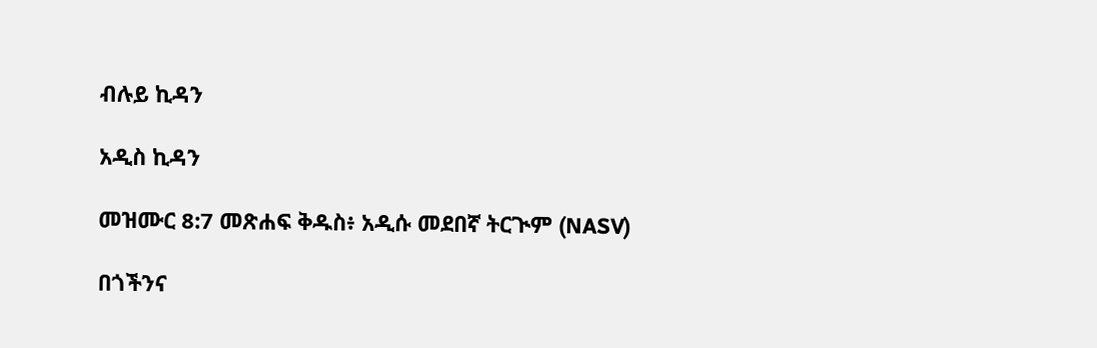ብሉይ ኪዳን

አዲስ ኪዳን

መዝሙር 8:7 መጽሐፍ ቅዱስ፥ አዲሱ መደበኛ ትርጒም (NASV)

በጎችንና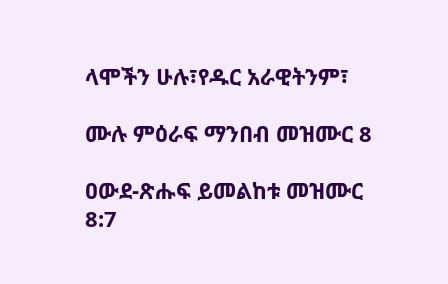ላሞችን ሁሉ፣የዱር አራዊትንም፣

ሙሉ ምዕራፍ ማንበብ መዝሙር 8

ዐውደ-ጽሑፍ ይመልከቱ መዝሙር 8:7